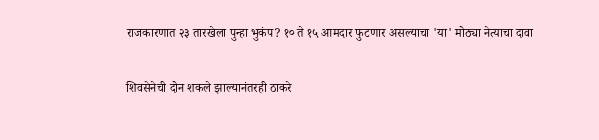राजकारणात २३ तारखेला पुन्हा भुकंप? १० ते १५ आमदार फुटणार असल्याचा 'या' मोठ्या नेत्याचा दावा

शिवसेनेची दोन शकले झाल्यानंतरही ठाकरे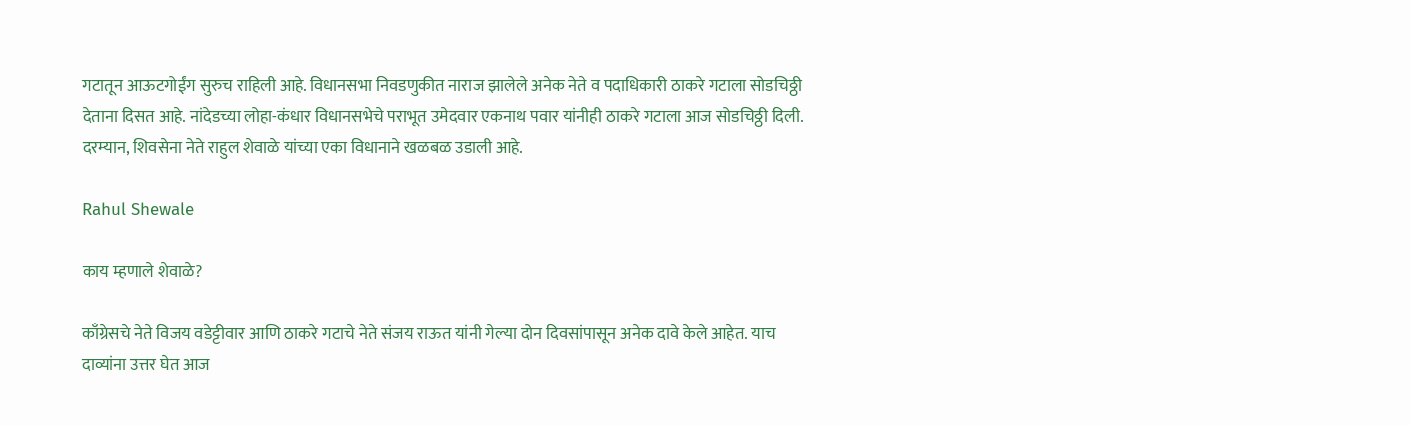गटातून आऊटगोईंग सुरुच राहिली आहे. विधानसभा निवडणुकीत नाराज झालेले अनेक नेते व पदाधिकारी ठाकरे गटाला सोडचिठ्ठी देताना दिसत आहे. नांदेडच्या लोहा-कंधार विधानसभेचे पराभूत उमेदवार एकनाथ पवार यांनीही ठाकरे गटाला आज सोडचिठ्ठी दिली. दरम्यान, शिवसेना नेते राहुल शेवाळे यांच्या एका विधानाने खळबळ उडाली आहे.

Rahul Shewale

काय म्हणाले शेवाळे?

काँग्रेसचे नेते विजय वडेट्टीवार आणि ठाकरे गटाचे नेते संजय राऊत यांनी गेल्या दोन दिवसांपासून अनेक दावे केले आहेत. याच दाव्यांना उत्तर घेत आज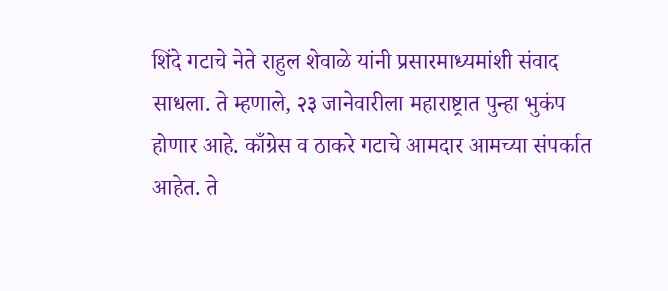शिंदे गटाचे नेते राहुल शेवाळे यांनी प्रसारमाध्यमांशी संवाद साधला. ते म्हणाले, २३ जानेवारीला महाराष्ट्रात पुन्हा भुकंप होणार आहे. काँग्रेस व ठाकरे गटाचे आमदार आमच्या संपर्कात आहेत. ते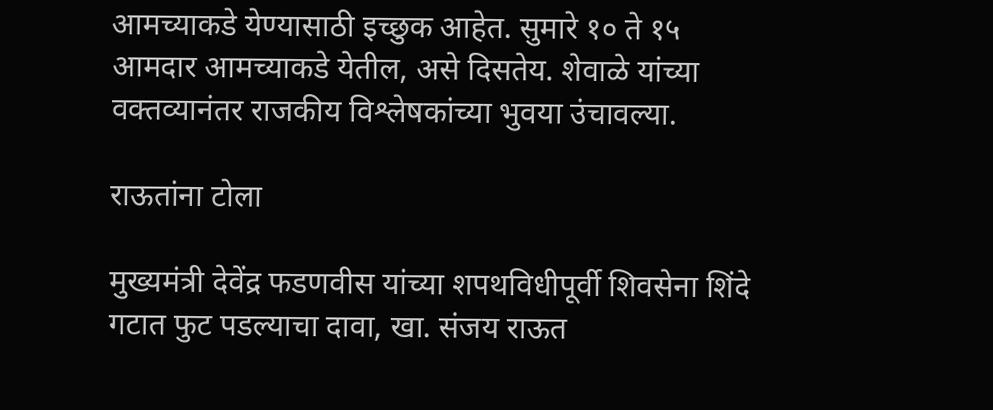आमच्याकडे येण्यासाठी इच्छुक आहेत. सुमारे १० ते १५ आमदार आमच्याकडे येतील, असे दिसतेय. शेवाळे यांच्या वक्तव्यानंतर राजकीय विश्लेषकांच्या भुवया उंचावल्या.

राऊतांना टोला

मुख्यमंत्री देवेंद्र फडणवीस यांच्या शपथविधीपूर्वी शिवसेना शिंदे गटात फुट पडल्याचा दावा, खा. संजय राऊत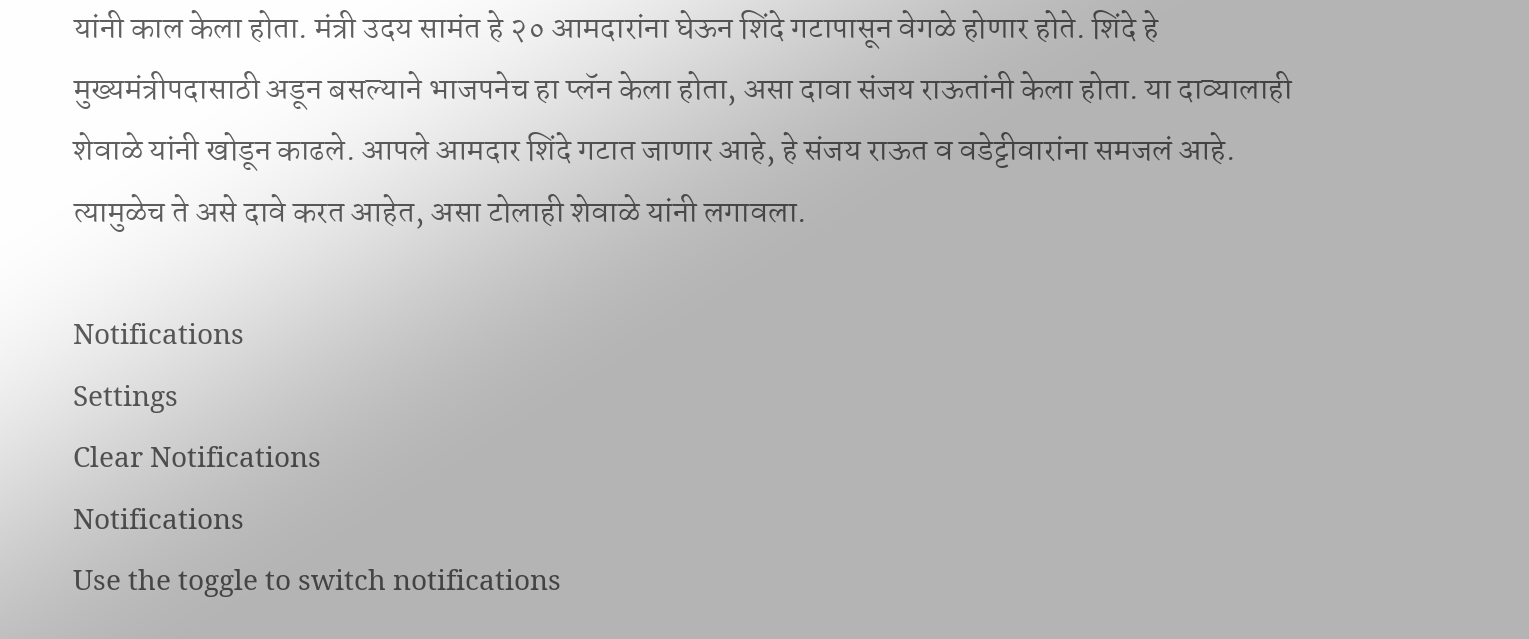यांनी काल केला होता. मंत्री उदय सामंत हे २० आमदारांना घेऊन शिंदे गटापासून वेगळे होणार होते. शिंदे हे मुख्यमंत्रीपदासाठी अडून बसल्याने भाजपनेच हा प्लॅन केला होता, असा दावा संजय राऊतांनी केला होता. या दाव्यालाही शेवाळे यांनी खोडून काढले. आपले आमदार शिंदे गटात जाणार आहे, हे संजय राऊत व वडेट्टीवारांना समजलं आहे. त्यामुळेच ते असे दावे करत आहेत, असा टोलाही शेवाळे यांनी लगावला.

Notifications
Settings
Clear Notifications
Notifications
Use the toggle to switch notifications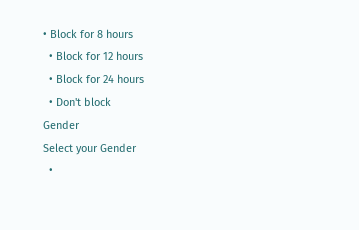• Block for 8 hours
  • Block for 12 hours
  • Block for 24 hours
  • Don't block
Gender
Select your Gender
  •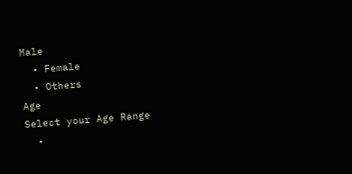Male
  • Female
  • Others
Age
Select your Age Range
  •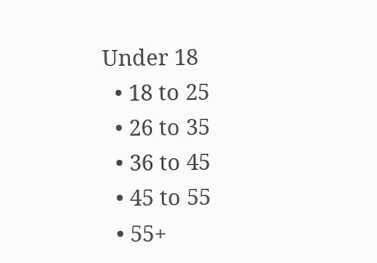Under 18
  • 18 to 25
  • 26 to 35
  • 36 to 45
  • 45 to 55
  • 55+